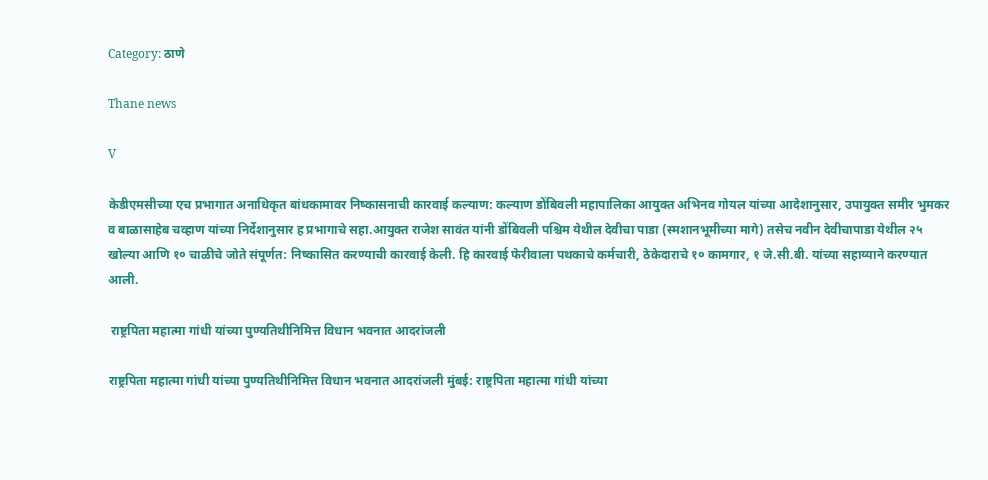Category: ठाणे

Thane news

V

केडीएमसीच्या एच प्रभागात अनाधिकृत बांधकामावर निष्कासनाची कारवाई कल्याण: कल्याण डोंबिवली महापालिका आयुक्त अभिनव गोयल यांच्या आदेशानुसार, उपायुक्त समीर भुमकर व बाळासाहेब चव्हाण यांच्या निर्देशानुसार ह प्रभागाचे सहा.आयुक्त राजेश सावंत यांनी डोंबिवली पश्चिम येथील देवीचा पाडा (स्मशानभूमीच्या मागे) तसेच नवीन देवीचापाडा येथील २५ खोल्या आणि १० चाळीचे जोते संपूर्णत: निष्कासित करण्याची कारवाई केली. हि कारवाई फेरीवाला पथकाचे कर्मचारी, ठेकेदाराचे १० कामगार, १ जे.सी.बी. यांच्या सहाय्याने करण्यात आली.

 राष्ट्रपिता महात्मा गांधी यांच्या पुण्यतिथीनिमित्त विधान भवनात आदरांजली

राष्ट्रपिता महात्मा गांधी यांच्या पुण्यतिथीनिमित्त विधान भवनात आदरांजली मुंबई: राष्ट्रपिता महात्मा गांधी यांच्या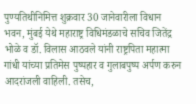पुण्यतिथीनिमित्त शुक्रवार 30 जानेवारीला विधान भवन, मुंबई येथे महाराष्ट्र विधिमंडळाचे सचिव जितेंद्र भोळे व डॉ. विलास आठवले यांनी राष्ट्रपिता महात्मा गांधी यांच्या प्रतिमेस पुष्पहार व गुलाबपुष्प अर्पण करुन आदरांजली वाहिली. तसेच,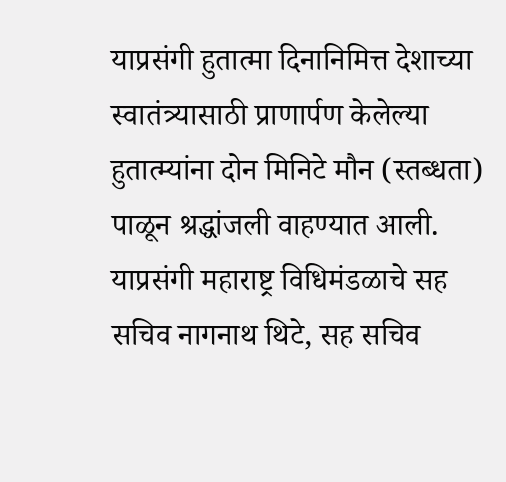याप्रसंगी हुतात्मा दिनानिमित्त देशाच्या स्वातंत्र्यासाठी प्राणार्पण केलेल्या हुतात्म्यांना दोन मिनिटे मौन (स्तब्धता) पाळून श्रद्धांजली वाहण्यात आली. याप्रसंगी महाराष्ट्र विधिमंडळाचे सह सचिव नागनाथ थिटे, सह सचिव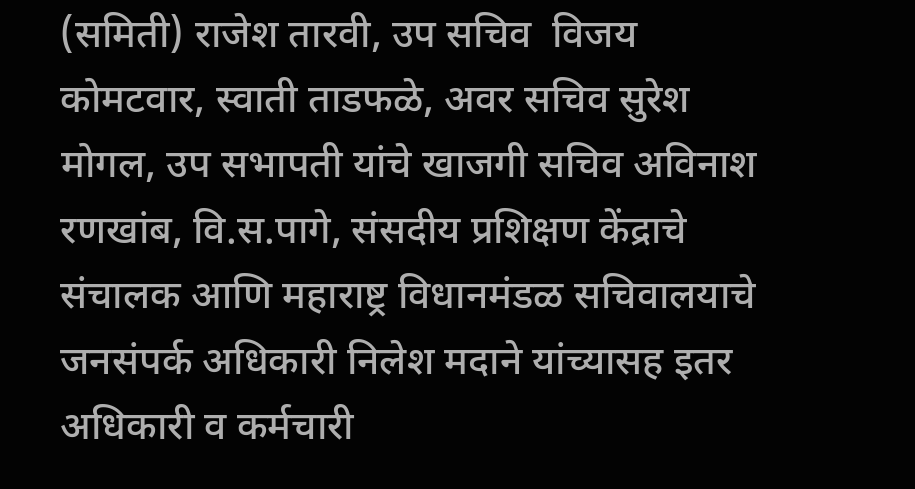(समिती) राजेश तारवी, उप सचिव  विजय कोमटवार, स्वाती ताडफळे, अवर सचिव सुरेश मोगल, उप सभापती यांचे खाजगी सचिव अविनाश रणखांब, वि.स.पागे, संसदीय प्रशिक्षण केंद्राचे संचालक आणि महाराष्ट्र विधानमंडळ सचिवालयाचे जनसंपर्क अधिकारी निलेश मदाने यांच्यासह इतर अधिकारी व कर्मचारी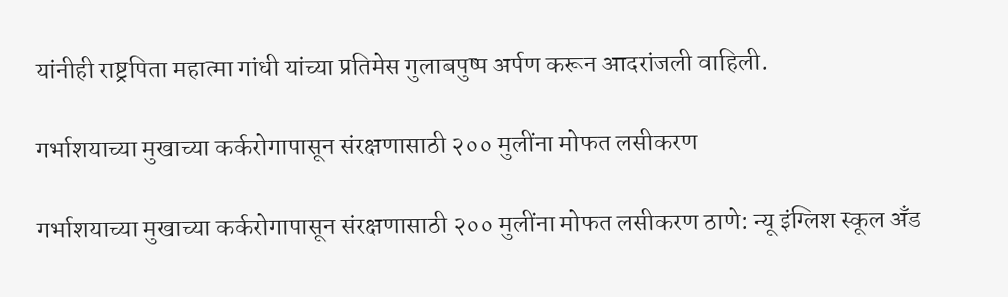यांनीही राष्ट्रपिता महात्मा गांधी यांच्या प्रतिमेस गुलाबपुष्प अर्पण करून आदरांजली वाहिली.

गर्भाशयाच्या मुखाच्या कर्करोगापासून संरक्षणासाठी २०० मुलींना मोफत लसीकरण

गर्भाशयाच्या मुखाच्या कर्करोगापासून संरक्षणासाठी २०० मुलींना मोफत लसीकरण ठाणे: न्यू इंग्लिश स्कूल अँड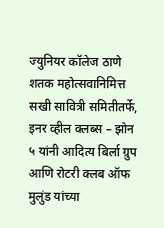ज्युनियर कॉलेज ठाणे शतक महोत्सवानिमित्त सखी सावित्री समितीतर्फे, इनर व्हील क्लब्स – झोन ५ यांनी आदित्य बिर्ला ग्रुप आणि रोटरी क्लब ऑफ मुलुंड यांच्या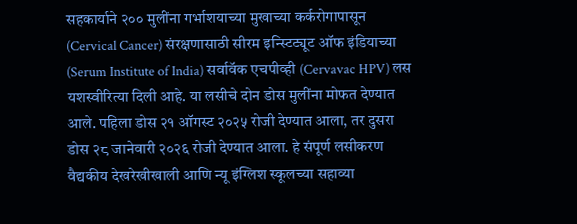सहकार्याने २०० मुलींना गर्भाशयाच्या मुखाच्या कर्करोगापासून (Cervical Cancer) संरक्षणासाठी सीरम इन्स्टिट्यूट ऑफ इंडियाच्या (Serum Institute of India) सर्वावॅक एचपीव्ही (Cervavac HPV) लस यशस्वीरित्या दिली आहे. या लसीचे दोन डोस मुलींना मोफत देण्यात आले. पहिला डोस २१ ऑगस्ट २०२५ रोजी देण्यात आला, तर दुसरा डोस २८ जानेवारी २०२६ रोजी देण्यात आला. हे संपूर्ण लसीकरण वैद्यकीय देखरेखीखाली आणि न्यू इंग्लिश स्कूलच्या सहाव्या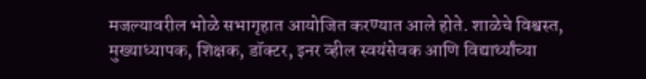मजल्यावरील भोळे सभागृहात आयोजित करण्यात आले होते. शाळेचे विश्वस्त, मुख्याध्यापक, शिक्षक, डॉक्टर, इनर व्हील स्वयंसेवक आणि विद्यार्थ्यांच्या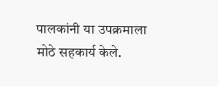पालकांनी या उपक्रमाला मोठे सहकार्य केले.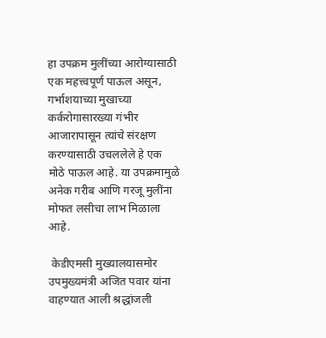हा उपक्रम मुलींच्या आरोग्यासाठी एक महत्त्वपूर्ण पाऊल असून, गर्भाशयाच्या मुखाच्या कर्करोगासारख्या गंभीर आजारापासून त्यांचे संरक्षण करण्यासाठी उचललेले हे एक मोठे पाऊल आहे. या उपक्रमामुळे अनेक गरीब आणि गरजू मुलींना मोफत लसीचा लाभ मिळाला आहे.

 केडीएमसी मुख्यालयासमोर उपमुख्यमंत्री अजित पवार यांना वाहण्यात आली श्रद्धांजली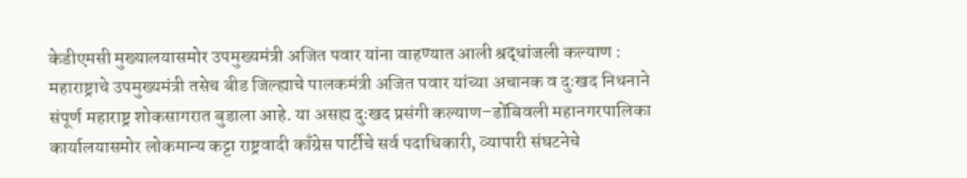केडीएमसी मुख्यालयासमोर उपमुख्यमंत्री अजित पवार यांना वाहण्यात आली श्रद्धांजली कल्याण : महाराष्ट्राचे उपमुख्यमंत्री तसेच बीड जिल्ह्याचे पालकमंत्री अजित पवार यांच्या अचानक व दुःखद निधनाने संपूर्ण महाराष्ट्र शोकसागरात बुडाला आहे. या असह्य दुःखद प्रसंगी कल्याण–डोंबिवली महानगरपालिका कार्यालयासमोर लोकमान्य कट्टा राष्ट्रवादी काँग्रेस पार्टीचे सर्व पदाधिकारी, व्यापारी संघटनेचे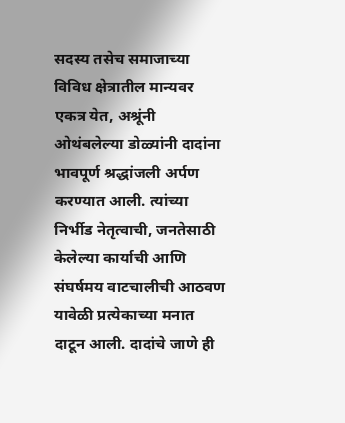सदस्य तसेच समाजाच्या विविध क्षेत्रातील मान्यवर एकत्र येत, अश्रूंनी ओथंबलेल्या डोळ्यांनी दादांना भावपूर्ण श्रद्धांजली अर्पण करण्यात आली. त्यांच्या निर्भीड नेतृत्वाची, जनतेसाठी केलेल्या कार्याची आणि संघर्षमय वाटचालीची आठवण यावेळी प्रत्येकाच्या मनात दाटून आली. दादांचे जाणे ही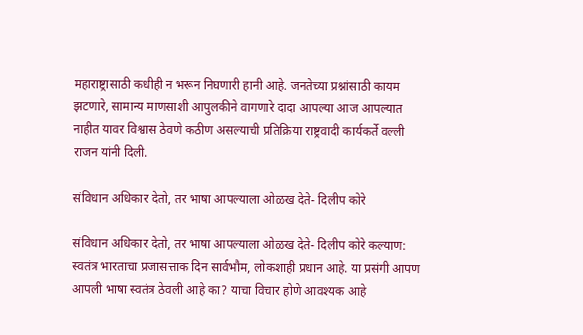महाराष्ट्रासाठी कधीही न भरून निघणारी हानी आहे. जनतेच्या प्रश्नांसाठी कायम झटणारे, सामान्य माणसाशी आपुलकीने वागणारे दादा आपल्या आज आपल्यात नाहीत यावर विश्वास ठेवणे कठीण असल्याची प्रतिक्रिया राष्ट्रवादी कार्यकर्ते वल्ली राजन यांनी दिली.

संविधान अधिकार देतो, तर भाषा आपल्याला ओळख देते- दिलीप कोरे

संविधान अधिकार देतो, तर भाषा आपल्याला ओळख देते- दिलीप कोरे कल्याण:  स्वतंत्र भारताचा प्रजासत्ताक दिन सार्वभौम, लोकशाही प्रधान आहे. या प्रसंगी आपण आपली भाषा स्वतंत्र ठेवली आहे का? याचा विचार होणे आवश्यक आहे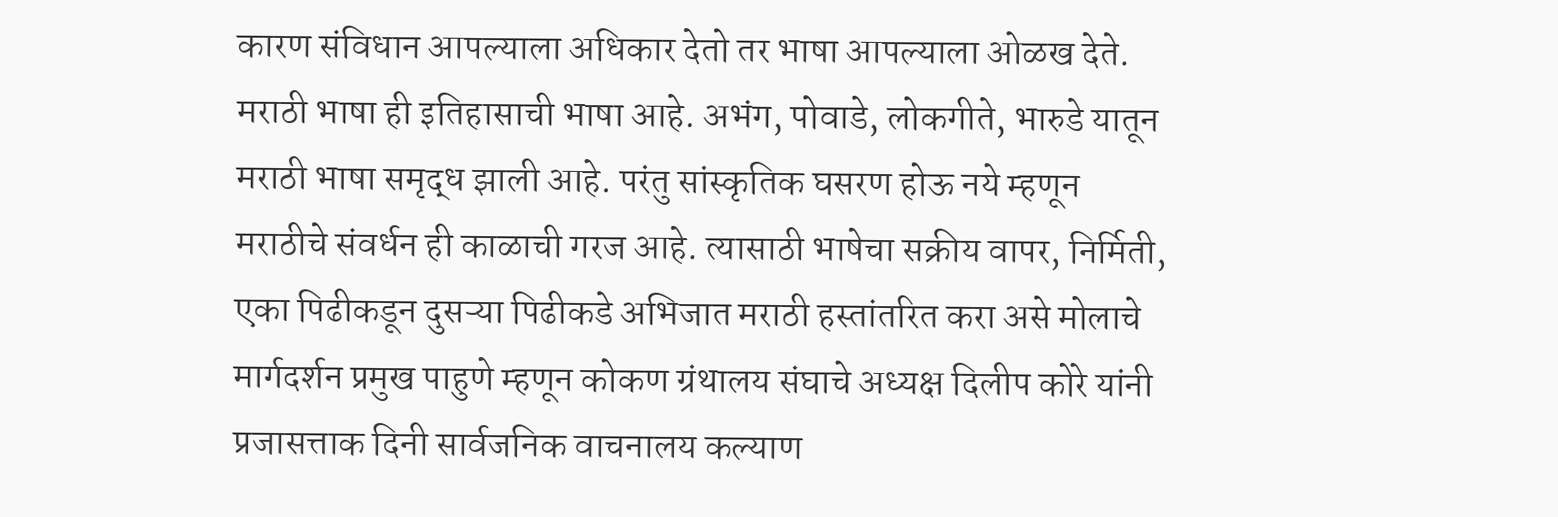कारण संविधान आपल्याला अधिकार देतो तर भाषा आपल्याला ओळख देते. मराठी भाषा ही इतिहासाची भाषा आहे. अभंग, पोवाडे, लोकगीते, भारुडे यातून मराठी भाषा समृद्ध झाली आहे. परंतु सांस्कृतिक घसरण होऊ नये म्हणून मराठीचे संवर्धन ही काळाची गरज आहे. त्यासाठी भाषेचा सक्रीय वापर, निर्मिती, एका पिढीकडून दुसऱ्या पिढीकडे अभिजात मराठी हस्तांतरित करा असे मोलाचे मार्गदर्शन प्रमुख पाहुणे म्हणून कोकण ग्रंथालय संघाचे अध्यक्ष दिलीप कोरे यांनी प्रजासत्ताक दिनी सार्वजनिक वाचनालय कल्याण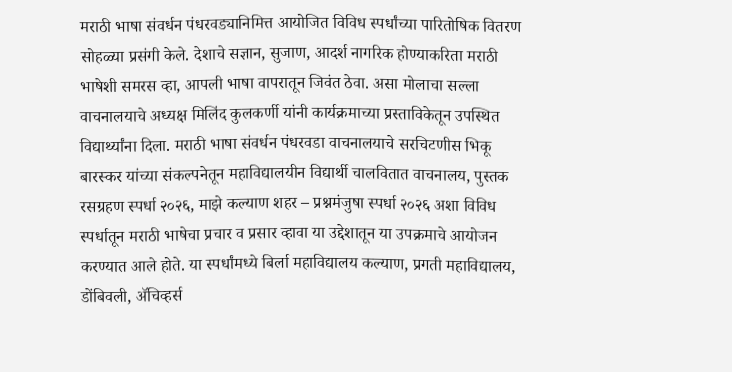मराठी भाषा संवर्धन पंधरवड्यानिमित्त आयोजित विविध स्पर्धांच्या पारितोषिक वितरण सोहळ्या प्रसंगी केले. देशाचे सज्ञान, सुजाण, आदर्श नागरिक होण्याकरिता मराठी भाषेशी समरस व्हा, आपली भाषा वापरातून जिवंत ठेवा. असा मोलाचा सल्ला वाचनालयाचे अध्यक्ष मिलिंद कुलकर्णी यांनी कार्यक्रमाच्या प्रस्ताविकेतून उपस्थित विद्यार्थ्यांना दिला. मराठी भाषा संवर्धन पंधरवडा वाचनालयाचे सरचिटणीस भिकू बारस्कर यांच्या संकल्पनेतून महाविद्यालयीन विद्यार्थी चालवितात वाचनालय, पुस्तक रसग्रहण स्पर्धा २०२६, माझे कल्याण शहर – प्रश्नमंजुषा स्पर्धा २०२६ अशा विविध स्पर्धातून मराठी भाषेचा प्रचार व प्रसार व्हावा या उद्देशातून या उपक्रमाचे आयोजन करण्यात आले होते. या स्पर्धांमध्ये बिर्ला महाविद्यालय कल्याण, प्रगती महाविद्यालय, डोंबिवली, ॲचिव्हर्स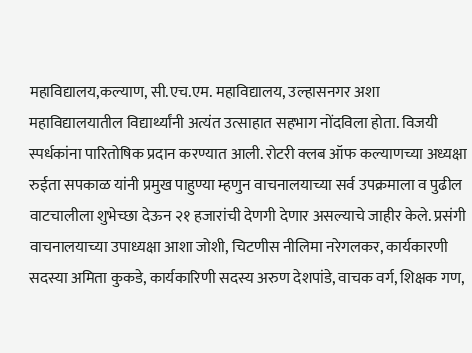महाविद्यालय,कल्याण, सी.एच.एम. महाविद्यालय, उल्हासनगर अशा महाविद्यालयातील विद्यार्थ्यांनी अत्यंत उत्साहात सहभाग नोंदविला होता. विजयी स्पर्धकांना पारितोषिक प्रदान करण्यात आली. रोटरी क्लब ऑफ कल्याणच्या अध्यक्षा रुईता सपकाळ यांनी प्रमुख पाहुण्या म्हणुन वाचनालयाच्या सर्व उपक्रमाला व पुढील वाटचालीला शुभेच्छा देऊन २१ हजारांची देणगी देणार असल्याचे जाहीर केले. प्रसंगी वाचनालयाच्या उपाध्यक्षा आशा जोशी, चिटणीस नीलिमा नरेगलकर, कार्यकारणी सदस्या अमिता कुकडे, कार्यकारिणी सदस्य अरुण देशपांडे, वाचक वर्ग, शिक्षक गण,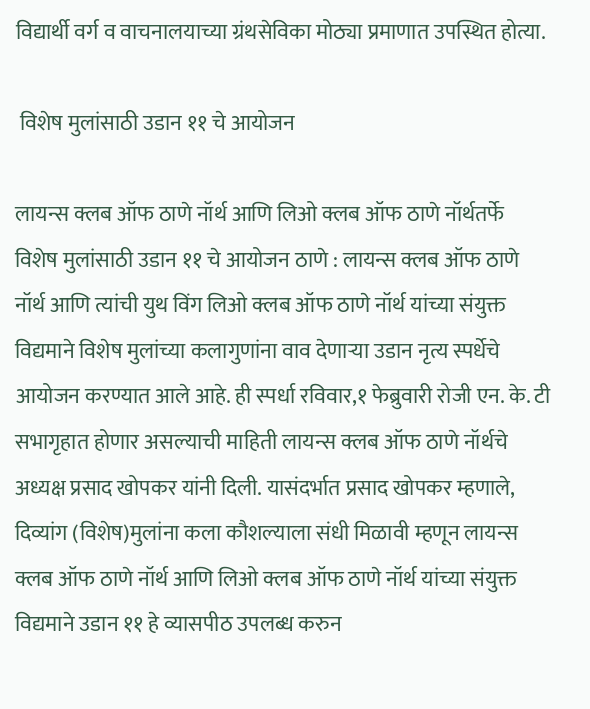विद्यार्थी वर्ग व वाचनालयाच्या ग्रंथसेविका मोठ्या प्रमाणात उपस्थित होत्या.

 विशेष मुलांसाठी उडान ११ चे आयोजन

लायन्स क्लब ऑफ ठाणे नॉर्थ आणि लिओ क्लब ऑफ ठाणे नॉर्थतर्फे विशेष मुलांसाठी उडान ११ चे आयोजन ठाणे : लायन्स क्लब ऑफ ठाणे नॉर्थ आणि त्यांची युथ विंग लिओ क्लब ऑफ ठाणे नॉर्थ यांच्या संयुक्त विद्यमाने विशेष मुलांच्या कलागुणांना वाव देणाऱ्या उडान नृत्य स्पर्धेचे आयोजन करण्यात आले आहे. ही स्पर्धा रविवार,१ फेब्रुवारी रोजी एन. के. टी सभागृहात होणार असल्याची माहिती लायन्स क्लब ऑफ ठाणे नॉर्थचे अध्यक्ष प्रसाद खोपकर यांनी दिली. यासंदर्भात प्रसाद खोपकर म्हणाले, दिव्यांग (विशेष)मुलांना कला कौशल्याला संधी मिळावी म्हणून लायन्स क्लब ऑफ ठाणे नॉर्थ आणि लिओ क्लब ऑफ ठाणे नॉर्थ यांच्या संयुक्त विद्यमाने उडान ११ हे व्यासपीठ उपलब्ध करुन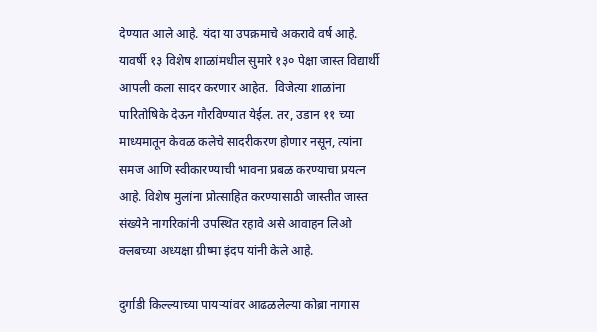देण्यात आले आहे. यंदा या उपक्रमाचे अकरावे वर्ष आहे. यावर्षी १३ विशेष शाळांमधील सुमारे १३० पेक्षा जास्त विद्यार्थी आपली कला सादर करणार आहेत.  विजेत्या शाळांना पारितोषिके देऊन गौरविण्यात येईल. तर, उडान ११ च्या माध्यमातून केवळ कलेचे सादरीकरण होणार नसून, त्यांना समज आणि स्वीकारण्याची भावना प्रबळ करण्याचा प्रयत्न आहे. विशेष मुलांना प्रोत्साहित करण्यासाठी जास्तीत जास्त संख्येने नागरिकांनी उपस्थित रहावे असे आवाहन लिओ क्लबच्या अध्यक्षा ग्रीष्मा इंदप यांनी केले आहे.

दुर्गाडी किल्ल्याच्या पायऱ्यांवर आढळलेल्या कोब्रा नागास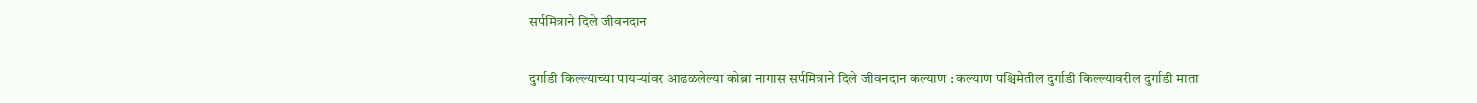सर्पमित्राने दिले जीवनदान

दुर्गाडी किल्ल्याच्या पायऱ्यांवर आढळलेल्या कोब्रा नागास सर्पमित्राने दिले जीवनदान कल्याण : कल्याण पश्चिमेतील दुर्गाडी किल्ल्यावरील दुर्गाडी माता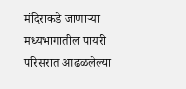मंदिराकडे जाणाऱ्या मध्यभागातील पायरी परिसरात आढळलेल्या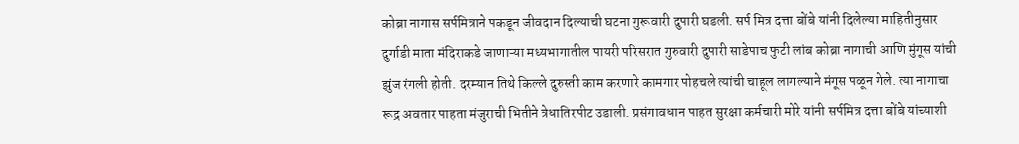कोब्रा नागास सर्पमित्राने पकडून जीवदान दिल्याची घटना गुरूवारी दुपारी घडली. सर्प मित्र दत्ता बोंबे यांनी दिलेल्या माहितीनुसार दुर्गाडी माता मंदिराकडे जाणाऱ्या मध्यभागातील पायरी परिसरात गुरुवारी दुपारी साडेपाच फुटी लांब कोब्रा नागाची आणि मुंगूस यांची झुंज रंगली होती. दरम्यान तिथे किल्ले दुरुस्ती काम करणारे कामगार पोहचले त्यांची चाहूल लागल्याने मंगूस पळून गेले. त्या नागाचा रूद्र अवतार पाहता मंजुराची भितीने त्रेधातिरपीट उडाली. प्रसंगावधान पाहत सुरक्षा कर्मचारी मोरे यांनी सर्पमित्र दत्ता बोंबे यांच्याशी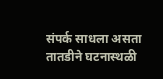संपर्क साधला असता तातडीने घटनास्थळी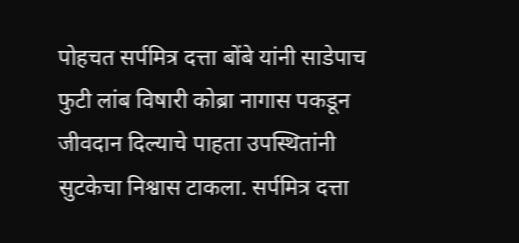पोहचत सर्पमित्र दत्ता बोंबे यांनी साडेपाच फुटी लांब विषारी कोब्रा नागास पकडून जीवदान दिल्याचे पाहता उपस्थितांनी सुटकेचा निश्वास टाकला. सर्पमित्र दत्ता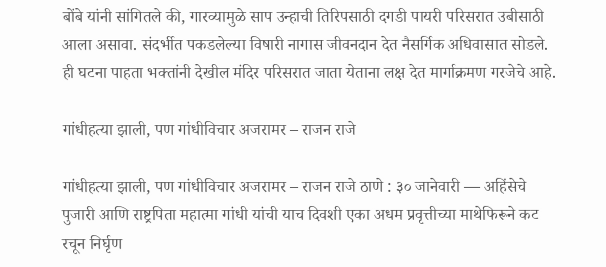बोंबे यांनी सांगितले की, गारव्यामुळे साप उन्हाची तिरिपसाठी दगडी पायरी परिसरात उबीसाठी आला असावा. संदर्भीत पकडलेल्या विषारी नागास जीवनदान देत नैसर्गिक अधिवासात सोडले. ही घटना पाहता भक्तांनी देखील मंदिर परिसरात जाता येताना लक्ष देत मार्गाक्रमण गरजेचे आहे.

गांधीहत्या झाली, पण गांधीविचार अजरामर – राजन राजे

गांधीहत्या झाली, पण गांधीविचार अजरामर – राजन राजे ठाणे : ३० जानेवारी — अहिंसेचे पुजारी आणि राष्ट्रपिता महात्मा गांधी यांची याच दिवशी एका अधम प्रवृत्तीच्या माथेफिरूने कट रचून निर्घृण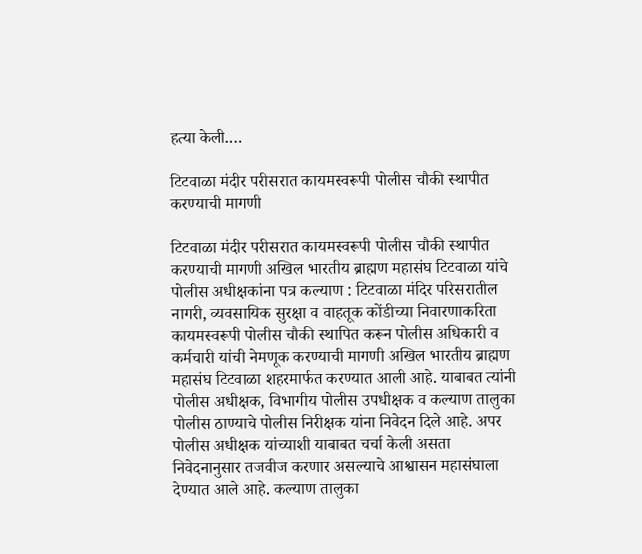हत्या केली.…

टिटवाळा मंदीर परीसरात कायमस्वरूपी पोलीस चौकी स्थापीत करण्याची मागणी

टिटवाळा मंदीर परीसरात कायमस्वरूपी पोलीस चौकी स्थापीत करण्याची मागणी अखिल भारतीय ब्राह्मण महासंघ टिटवाळा यांचे पोलीस अधीक्षकांना पत्र कल्याण : टिटवाळा मंदिर परिसरातील नागरी, व्यवसायिक सुरक्षा व वाहतूक कोंडीच्या निवारणाकरिता कायमस्वरूपी पोलीस चौकी स्थापित करून पोलीस अधिकारी व कर्मचारी यांची नेमणूक करण्याची मागणी अखिल भारतीय ब्राह्मण महासंघ टिटवाळा शहरमार्फत करण्यात आली आहे. याबाबत त्यांनी पोलीस अधीक्षक, विभागीय पोलीस उपधीक्षक व कल्याण तालुका पोलीस ठाण्याचे पोलीस निरीक्षक यांना निवेदन दिले आहे. अपर पोलीस अधीक्षक यांच्याशी याबाबत चर्चा केली असता निवेदनानुसार तजवीज करणार असल्याचे आश्वासन महासंघाला देण्यात आले आहे. कल्याण तालुका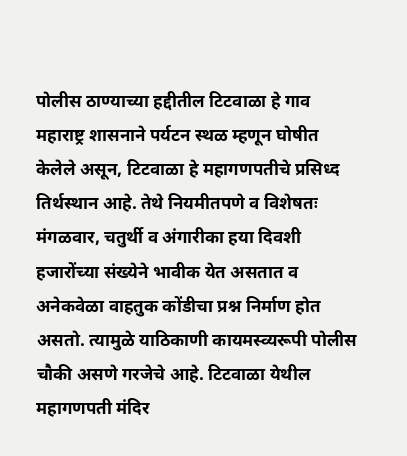पोलीस ठाण्याच्या हद्दीतील टिटवाळा हे गाव महाराष्ट्र शासनाने पर्यटन स्थळ म्हणून घोषीत केलेले असून, टिटवाळा हे महागणपतीचे प्रसिध्द तिर्थस्थान आहे. तेथे नियमीतपणे व विशेषतः मंगळवार, चतुर्थी व अंगारीका हया दिवशी हजारोंच्या संख्येने भावीक येत असतात व अनेकवेळा वाहतुक कोंडीचा प्रश्न निर्माण होत असतो. त्यामुळे याठिकाणी कायमस्व्यरूपी पोलीस चौकी असणे गरजेचे आहे. टिटवाळा येथील महागणपती मंदिर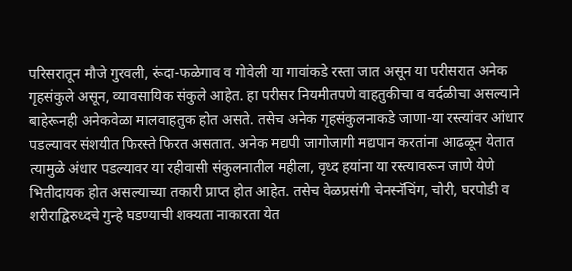परिसरातून मौजे गुरवली, रूंदा-फळेगाव व गोवेली या गावांकडे रस्ता जात असून या परीसरात अनेक गृहसंकुले असून, व्यावसायिक संकुले आहेत. हा परीसर नियमीतपणे वाहतुकीचा व वर्दळीचा असल्याने बाहेरूनही अनेकवेळा मालवाहतुक होत असते. तसेच अनेक गृहसंकुलनाकडे जाणा-या रस्त्यांवर आंधार पडल्यावर संशयीत फिरस्ते फिरत असतात. अनेक मद्यपी जागोजागी मद्यपान करतांना आढळून येतात त्यामुळे अंधार पडल्यावर या रहीवासी संकुलनातील महीला, वृध्द हयांना या रस्त्यावरून जाणे येणे भितीदायक होत असल्याच्या तकारी प्राप्त होत आहेत. तसेच वेळप्रसंगी चेनस्नॅचिंग, चोरी, घरपोडी व शरीराद्विरुध्दचे गुन्हे घडण्याची शक्यता नाकारता येत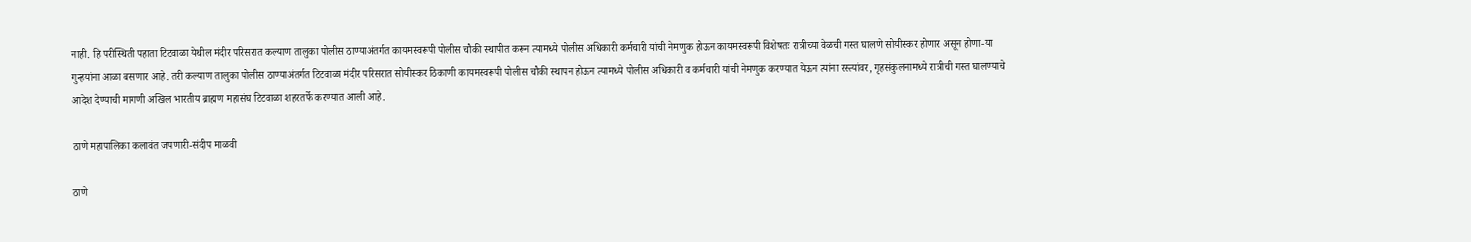नाही. हि परीस्थिती पहाता टिटवाळा येथील मंदीर परिसरात कल्याण तालुका पोलीस ठाण्याअंतर्गत कायमस्वरूपी पोलीस चौकी स्थापीत करून त्यामध्ये पोलीस अधिकारी कर्मचारी यांची नेमणुक होऊन कायमस्वरूपी विशेषतः रात्रीच्या वेळची गस्त घालणे सोयीस्कर होणार असून होणा-या गुन्हयांना आळा बसणार आहे. तरी कल्याण तालुका पोलीस ठाण्याअंतर्गत टिटवाळा मंदीर परिसरात सोयीस्कर ठिकाणी कायमस्वरूपी पोलीस चौकी स्थापन होऊन त्यामध्ये पोलीस अधिकारी व कर्मचारी यांची नेमणुक करण्यात येऊन त्यांना रस्त्यांवर, गृहसंकुलनामध्ये रात्रीची गस्त घालण्याचे आदेश देण्याची मागणी अखिल भारतीय ब्राह्मण महासंघ टिटवाळा शहरतर्फे करण्यात आली आहे.

ठाणे महापालिका कलावंत जपणारी-संदीप माळवी

ठाणे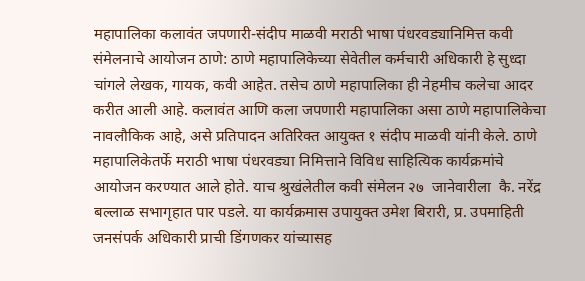महापालिका कलावंत जपणारी-संदीप माळवी मराठी भाषा पंधरवड्यानिमित्त कवी संमेलनाचे आयोजन ठाणे: ठाणे महापालिकेच्या सेवेतील कर्मचारी अधिकारी हे सुध्दा चांगले लेखक, गायक, कवी आहेत. तसेच ठाणे महापालिका ही नेहमीच कलेचा आदर करीत आली आहे. कलावंत आणि कला जपणारी महापालिका असा ठाणे महापालिकेचा नावलौकिक आहे, असे प्रतिपादन अतिरिक्त आयुक्त १ संदीप माळवी यांनी केले. ठाणे महापालिकेतर्फे मराठी भाषा पंधरवड्या निमित्ताने विविध साहित्यिक कार्यक्रमांचे आयोजन करण्यात आले होते. याच श्रुखंलेतील कवी संमेलन २७  जानेवारीला  कै. नरेंद्र बल्लाळ सभागृहात पार पडले. या कार्यक्रमास उपायुक्त उमेश बिरारी, प्र. उपमाहिती जनसंपर्क अधिकारी प्राची डिंगणकर यांच्यासह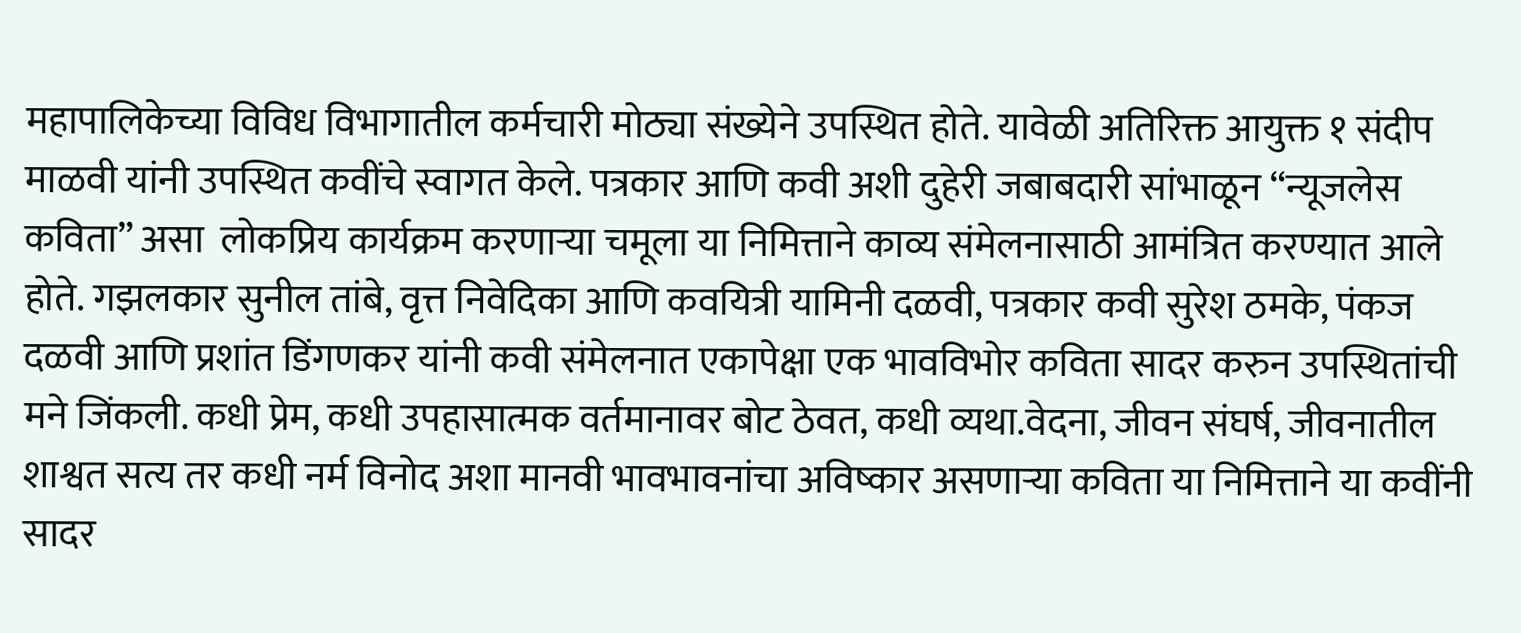महापालिकेच्या विविध विभागातील कर्मचारी मोठ्या संख्येने उपस्थित होते. यावेळी अतिरिक्त आयुक्त १ संदीप माळवी यांनी उपस्थित कवींचे स्वागत केले. पत्रकार आणि कवी अशी दुहेरी जबाबदारी सांभाळून “न्यूजलेस कविता” असा  लोकप्रिय कार्यक्रम करणाऱ्या चमूला या निमित्ताने काव्य संमेलनासाठी आमंत्रित करण्यात आले होते. गझलकार सुनील तांबे, वृत्त निवेदिका आणि कवयित्री यामिनी दळवी, पत्रकार कवी सुरेश ठमके, पंकज दळवी आणि प्रशांत डिंगणकर यांनी कवी संमेलनात एकापेक्षा एक भावविभोर कविता सादर करुन उपस्थितांची मने जिंकली. कधी प्रेम, कधी उपहासात्मक वर्तमानावर बोट ठेवत, कधी व्यथा.वेदना, जीवन संघर्ष, जीवनातील शाश्वत सत्य तर कधी नर्म विनोद अशा मानवी भावभावनांचा अविष्कार असणाऱ्या कविता या निमित्ताने या कवींनी सादर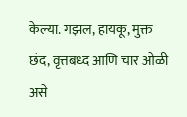केल्या. गझल, हायकू, मुक्त छंद, वृत्तबध्द आणि चार ओळी असे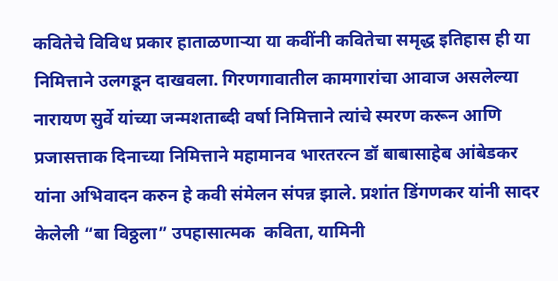कवितेचे विविध प्रकार हाताळणाऱ्या या कवींनी कवितेचा समृद्ध इतिहास ही या निमित्ताने उलगडून दाखवला. गिरणगावातील कामगारांचा आवाज असलेल्या नारायण सुर्वे यांच्या जन्मशताब्दी वर्षा निमित्ताने त्यांचे स्मरण करून आणि प्रजासत्ताक दिनाच्या निमित्ताने महामानव भारतरत्न डॉ बाबासाहेब आंबेडकर यांना अभिवादन करुन हे कवी संमेलन संपन्न झाले. प्रशांत डिंगणकर यांनी सादर केलेली “बा विठ्ठला” उपहासात्मक  कविता, यामिनी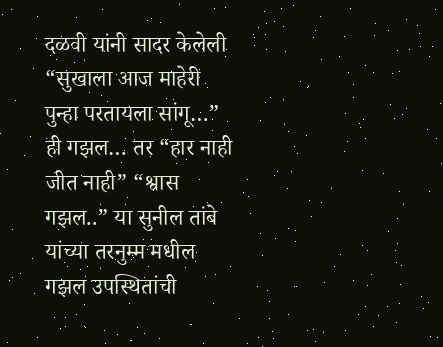दळवी यांनी सादर केलेली “सुखाला आज माहेरी पुन्हा परतायला सांगू…” ही गझल… तर “हार नाही जीत नाही” “श्वास गझल..” या सुनील तांबे यांच्या तरनुम्म मधील गझल उपस्थितांची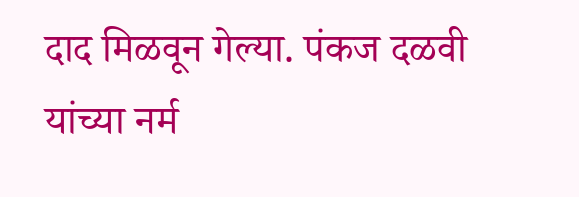दाद मिळवून गेल्या. पंकज दळवी यांच्या नर्म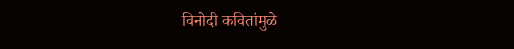विनोदी कवितांमुळे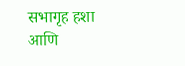सभागृह हशा आणि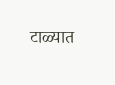टाळ्यात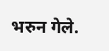भरुन गेले.